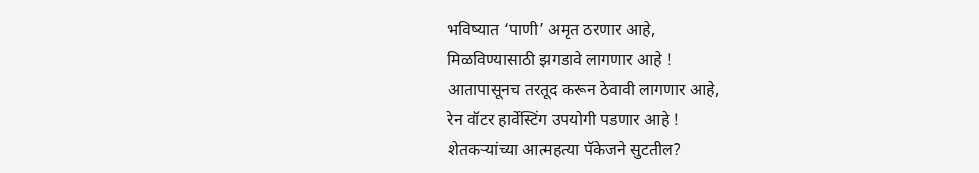भविष्यात ‘पाणी’ अमृत ठरणार आहे,
मिळविण्यासाठी झगडावे लागणार आहे !
आतापासूनच तरतूद करून ठेवावी लागणार आहे,
रेन वॉटर हार्वेस्टिंग उपयोगी पडणार आहे !
शेतकऱ्यांच्या आत्महत्या पॅकेजने सुटतील?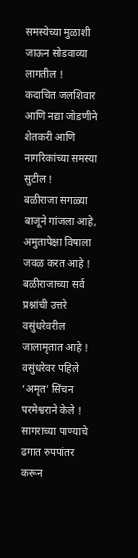समस्येच्या मुळाशी जाऊन सोडवाव्या लागतील !
कदाचित जलशिवार आणि नद्या जोडणीने
शेतकरी आणि नागरिकांच्या समस्या सुटील !
बळीराजा सगळ्या बाजूने गांजला आहे,
अमुतापेक्षा विषाला जवळ करत आहे !
बळीराजाच्या सर्व प्रश्नांची उत्तरे
वसुंधरेवरील जालामृतात आहे !
वसुंधरेवर पहिले ‘अमृत’ सिंचन
परमेश्वराने केले !
सागराच्या पाण्याचे ढगात रुपपांतर करून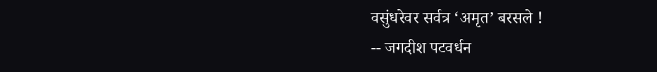वसुंधरेवर सर्वत्र ‘अमृत’ बरसले !
-- जगदीश पटवर्धन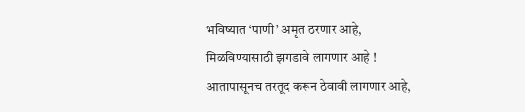भविष्यात ‘पाणी’ अमृत ठरणार आहे,
मिळविण्यासाठी झगडावे लागणार आहे !
आतापासूनच तरतूद करून ठेवावी लागणार आहे,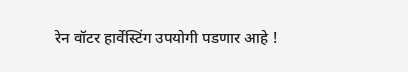रेन वॉटर हार्वेस्टिंग उपयोगी पडणार आहे !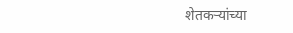शेतकऱ्यांच्या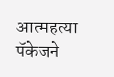आत्महत्या पॅकेजने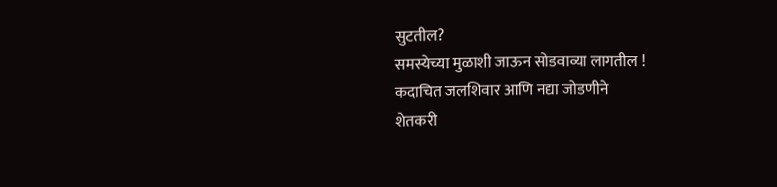सुटतील?
समस्येच्या मुळाशी जाऊन सोडवाव्या लागतील !
कदाचित जलशिवार आणि नद्या जोडणीने
शेतकरी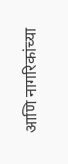आणि नागरिकांच्या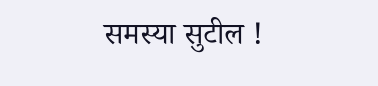समस्या सुटील !